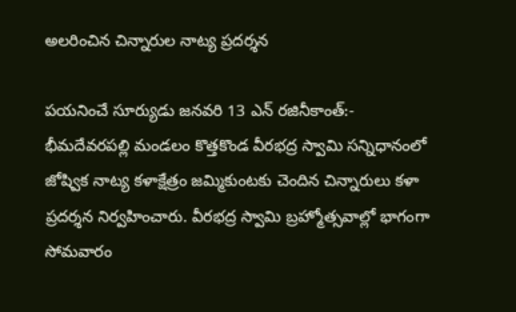అలరించిన చిన్నారుల నాట్య ప్రదర్శన

పయనించే సూర్యుడు జనవరి 13 ఎన్ రజినీకాంత్:- భీమదేవరపల్లి మండలం కొత్తకొండ వీరభద్ర స్వామి సన్నిధానంలో జోష్విక నాట్య కళాక్షేత్రం జమ్మికుంటకు చెందిన చిన్నారులు కళా ప్రదర్శన నిర్వహించారు. వీరభద్ర స్వామి బ్రహ్మోత్సవాల్లో భాగంగా సోమవారం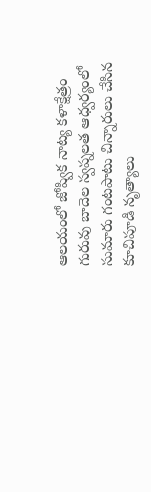ఆలయంలో జోష్విక నాట్య కళాక్షేత్రం గురువు బాదెల స్వప్నలత ఆధ్వర్యంలో సుమారు గంటపాటు చిన్నారులు చేసిన కూచిపూడి నృత్యాలు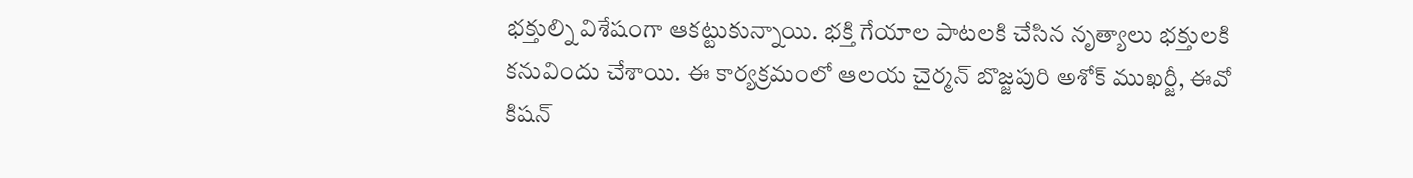భక్తుల్ని విశేషంగా ఆకట్టుకున్నాయి. భక్తి గేయాల పాటలకి చేసిన నృత్యాలు భక్తులకి కనువిందు చేశాయి. ఈ కార్యక్రమంలో ఆలయ చైర్మన్ బొజ్జపురి అశోక్ ముఖర్జీ, ఈవో కిషన్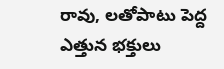రావు, లతోపాటు పెద్ద ఎత్తున భక్తులు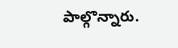పాల్గొన్నారు.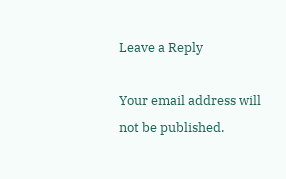Leave a Reply

Your email address will not be published.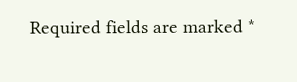Required fields are marked *